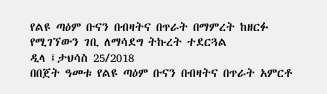የልዩ ጣዕም ቡናን በብዛትና በጥራት በማምረት ከዘርፉ የሚገኘውን ገቢ ለማሳደግ ትኩረት ተደርጓል
ዲላ ፤ታህሳስ 25/2018
በበጀት ዓመቱ የልዩ ጣዕም ቡናን በብዛትና በጥራት አምርቶ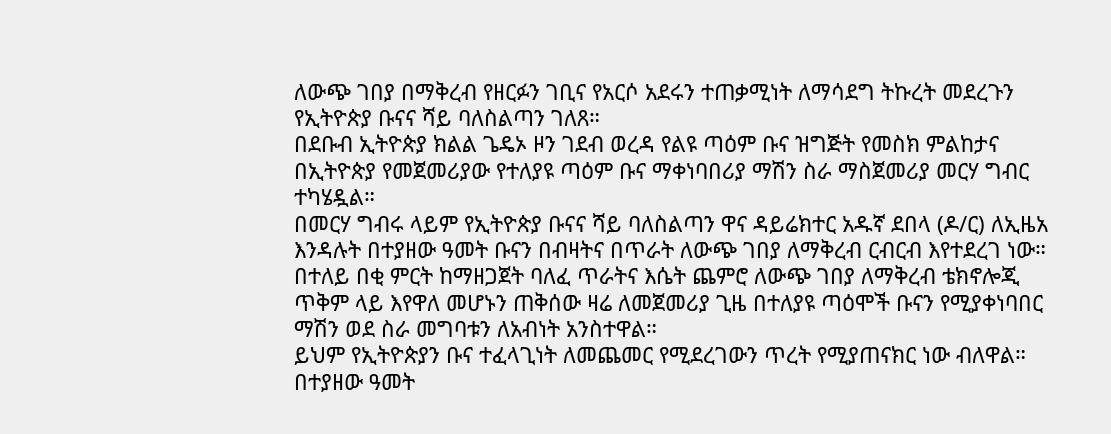ለውጭ ገበያ በማቅረብ የዘርፉን ገቢና የአርሶ አደሩን ተጠቃሚነት ለማሳደግ ትኩረት መደረጉን የኢትዮጵያ ቡናና ሻይ ባለስልጣን ገለጸ።
በደቡብ ኢትዮጵያ ክልል ጌዴኦ ዞን ገደብ ወረዳ የልዩ ጣዕም ቡና ዝግጅት የመስክ ምልከታና በኢትዮጵያ የመጀመሪያው የተለያዩ ጣዕም ቡና ማቀነባበሪያ ማሽን ስራ ማስጀመሪያ መርሃ ግብር ተካሄዷል።
በመርሃ ግብሩ ላይም የኢትዮጵያ ቡናና ሻይ ባለስልጣን ዋና ዳይሬክተር አዱኛ ደበላ (ዶ/ር) ለኢዜአ እንዳሉት በተያዘው ዓመት ቡናን በብዛትና በጥራት ለውጭ ገበያ ለማቅረብ ርብርብ እየተደረገ ነው።
በተለይ በቂ ምርት ከማዘጋጀት ባለፈ ጥራትና እሴት ጨምሮ ለውጭ ገበያ ለማቅረብ ቴክኖሎጂ ጥቅም ላይ እየዋለ መሆኑን ጠቅሰው ዛሬ ለመጀመሪያ ጊዜ በተለያዩ ጣዕሞች ቡናን የሚያቀነባበር ማሽን ወደ ስራ መግባቱን ለአብነት አንስተዋል።
ይህም የኢትዮጵያን ቡና ተፈላጊነት ለመጨመር የሚደረገውን ጥረት የሚያጠናክር ነው ብለዋል።
በተያዘው ዓመት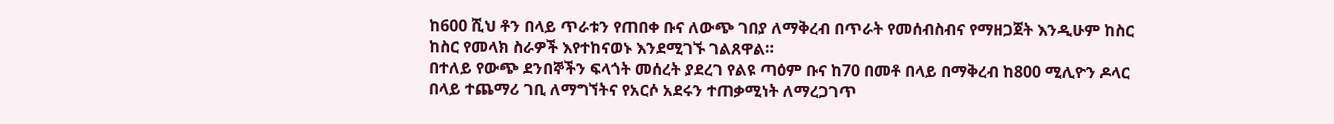ከ600 ሺህ ቶን በላይ ጥራቱን የጠበቀ ቡና ለውጭ ገበያ ለማቅረብ በጥራት የመሰብስብና የማዘጋጀት እንዲሁም ከስር ከስር የመላክ ስራዎች እየተከናወኑ እንደሚገኙ ገልጸዋል።
በተለይ የውጭ ደንበኞችን ፍላጎት መሰረት ያደረገ የልዩ ጣዕም ቡና ከ70 በመቶ በላይ በማቅረብ ከ800 ሚሊዮን ዶላር በላይ ተጨማሪ ገቢ ለማግኘትና የአርሶ አደሩን ተጠቃሚነት ለማረጋገጥ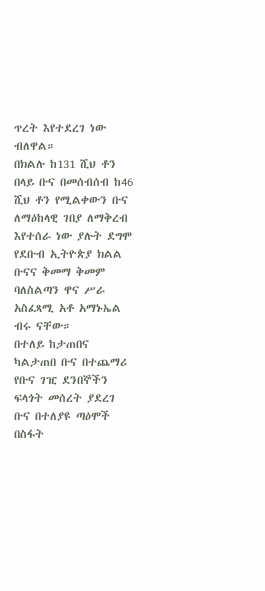ጥረት እየተደረገ ነው ብለዋል።
በክልሉ ከ131 ሺህ ቶን በላይ ቡና በመሰብሰብ ከ46 ሺህ ቶን የሚልቀውን ቡና ለማዕከላዊ ገበያ ለማቅረብ እየተሰራ ነው ያሉት ደግሞ የደቡብ ኢትዮጵያ ክልል ቡናና ቅመማ ቅመም ባለስልጣን ዋና ሥራ አስፈጻሚ አቶ አማኑኤል ብሩ ናቸው።
በተለይ ከታጠበና ካልታጠበ ቡና በተጨማሪ የቡና ገዢ ደንበኞችን ፍላጎት መሰረት ያደረገ ቡና በተለያዩ ጣዕሞች በስፋት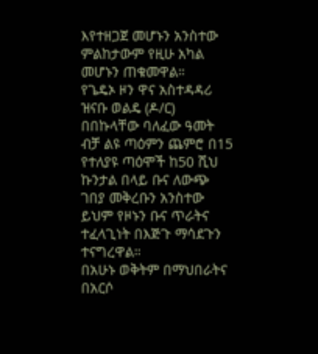እየተዘጋጀ መሆኑን አንስተው ምልከታውም የዚሁ አካል መሆኑን ጠቁመዋል።
የጌዴኦ ዞን ዋና አስተዳዳሪ ዝናቡ ወልዴ (ዶ/ር) በበኩላቸው ባለፈው ዓመት ብቻ ልዩ ጣዕምን ጨምሮ በ15 የተለያዩ ጣዕሞች ከ50 ሺህ ኩንታል በላይ ቡና ለውጭ ገበያ መቅረቡን አንስተው ይህም የዞኑን ቡና ጥራትና ተፈላጊነት በእጅጉ ማሳደጉን ተናግረዋል።
በአሁኑ ወቅትም በማህበራትና በአርሶ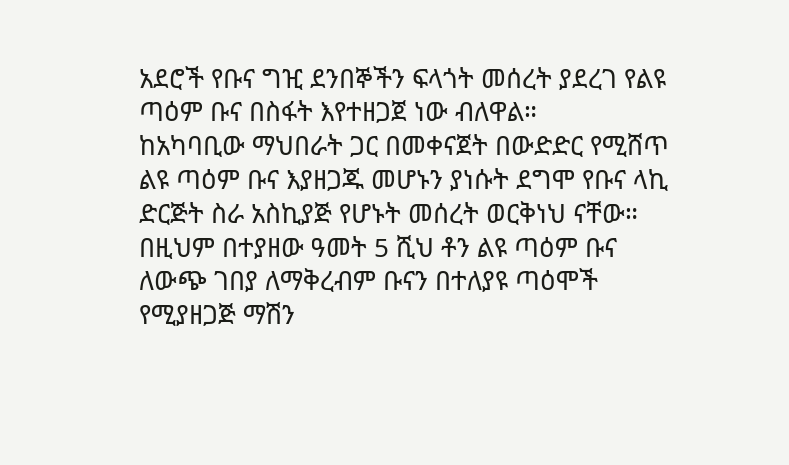አደሮች የቡና ግዢ ደንበኞችን ፍላጎት መሰረት ያደረገ የልዩ ጣዕም ቡና በስፋት እየተዘጋጀ ነው ብለዋል።
ከአካባቢው ማህበራት ጋር በመቀናጀት በውድድር የሚሸጥ ልዩ ጣዕም ቡና እያዘጋጁ መሆኑን ያነሱት ደግሞ የቡና ላኪ ድርጅት ስራ አስኪያጅ የሆኑት መሰረት ወርቅነህ ናቸው።
በዚህም በተያዘው ዓመት 5 ሺህ ቶን ልዩ ጣዕም ቡና ለውጭ ገበያ ለማቅረብም ቡናን በተለያዩ ጣዕሞች የሚያዘጋጅ ማሽን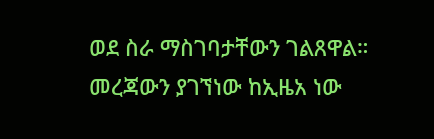ወደ ስራ ማስገባታቸውን ገልጸዋል።
መረጃውን ያገኘነው ከኢዜአ ነው